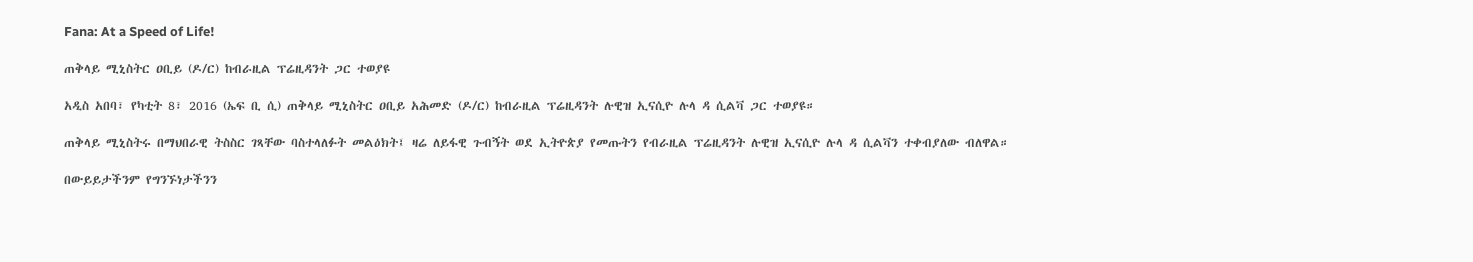Fana: At a Speed of Life!

ጠቅላይ ሚኒስትር ዐቢይ (ዶ/ር) ከብራዚል ፕሬዚዳንት ጋር ተወያዩ

አዲስ አበባ፣ የካቲት 8፣ 2016 (ኤፍ ቢ ሲ) ጠቅላይ ሚኒስትር ዐቢይ አሕመድ (ዶ/ር) ከብራዚል ፕሬዚዳንት ሉዊዝ ኢናሲዮ ሉላ ዳ ሲልቫ ጋር ተወያዩ።

ጠቅላይ ሚኒስትሩ በማህበራዊ ትስስር ገጻቸው ባስተላለፉት መልዕክት፤ ዛሬ ለይፋዊ ጉብኝት ወደ ኢትዮጵያ የመጡትን የብራዚል ፕሬዚዳንት ሉዊዝ ኢናሲዮ ሉላ ዳ ሲልቫን ተቀብያለው ብለዋል።

በውይይታችንም የግንኙነታችንን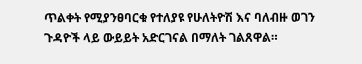ጥልቀት የሚያንፀባርቁ የተለያዩ የሁለትዮሽ እና ባለብዙ ወገን ጉዳዮች ላይ ውይይት አድርገናል በማለት ገልጸዋል።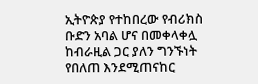ኢትዮጵያ የተከበረው የብሪክስ ቡድን አባል ሆና በመቀላቀሏ ከብራዚል ጋር ያለን ግንኙነት የበለጠ እንደሚጠናከር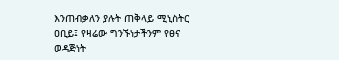እንጠብቃለን ያሉት ጠቅላይ ሚኒስትር ዐቢይ፤ የዛሬው ግንኙነታችንም የፀና ወዳጅነት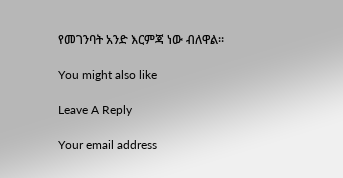የመገንባት አንድ እርምጃ ነው ብለዋል።

You might also like

Leave A Reply

Your email address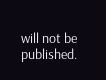will not be published.